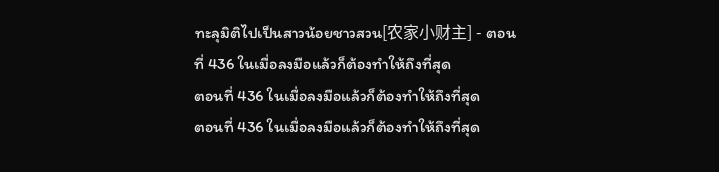ทะลุมิติไปเป็นสาวน้อยชาวสวน[农家小财主] - ตอนที่ 436 ในเมื่อลงมือแล้วก็ต้องทำให้ถึงที่สุด
ตอนที่ 436 ในเมื่อลงมือแล้วก็ต้องทำให้ถึงที่สุด
ตอนที่ 436 ในเมื่อลงมือแล้วก็ต้องทำให้ถึงที่สุด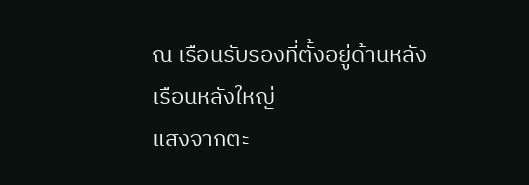ณ เรือนรับรองที่ตั้งอยู่ด้านหลังเรือนหลังใหญ่
แสงจากตะ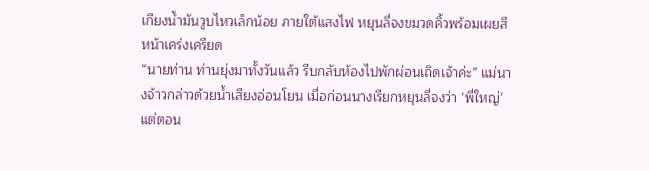เกียงน้ำมันวูบไหวเล็กน้อย ภายใต้แสงไฟ หยุนลี่จงขมวดคิ้วพร้อมเผยสีหน้าเคร่งเครียด
“นายท่าน ท่านยุ่งมาทั้งวันแล้ว รีบกลับห้องไปพักผ่อนเถิดเจ้าค่ะ” แม่นางจ้าวกล่าวด้วยน้ำเสียงอ่อนโยน เมื่อก่อนนางเรียกหยุนลี่จงว่า ‘พี่ใหญ่’ แต่ตอน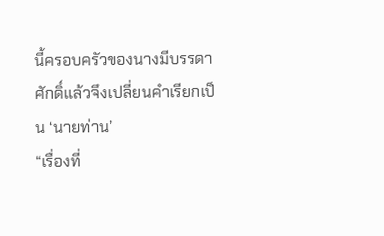นี้ครอบครัวของนางมีบรรดาศักดิ์แล้วจึงเปลี่ยนคำเรียกเป็น ‘นายท่าน’
“เรื่องที่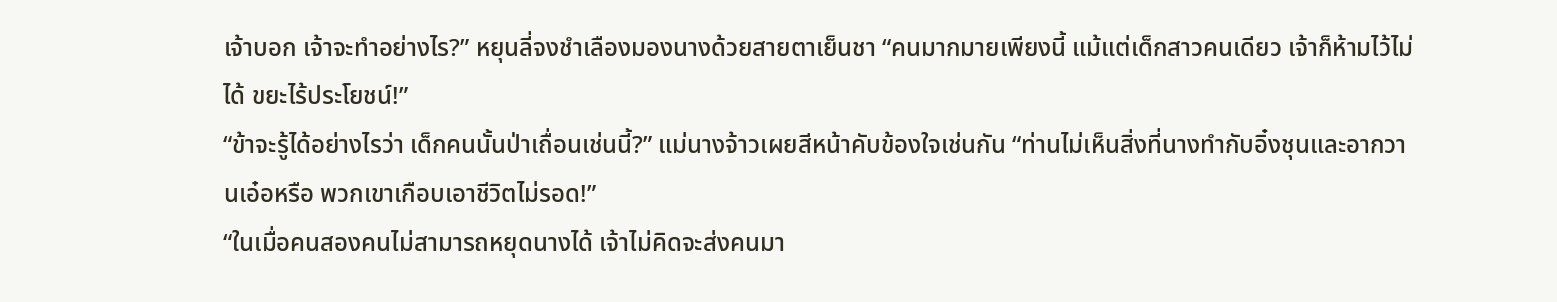เจ้าบอก เจ้าจะทำอย่างไร?” หยุนลี่จงชำเลืองมองนางด้วยสายตาเย็นชา “คนมากมายเพียงนี้ แม้แต่เด็กสาวคนเดียว เจ้าก็ห้ามไว้ไม่ได้ ขยะไร้ประโยชน์!”
“ข้าจะรู้ได้อย่างไรว่า เด็กคนนั้นป่าเถื่อนเช่นนี้?” แม่นางจ้าวเผยสีหน้าคับข้องใจเช่นกัน “ท่านไม่เห็นสิ่งที่นางทำกับอิ๋งชุนและอากวานเอ๋อหรือ พวกเขาเกือบเอาชีวิตไม่รอด!”
“ในเมื่อคนสองคนไม่สามารถหยุดนางได้ เจ้าไม่คิดจะส่งคนมา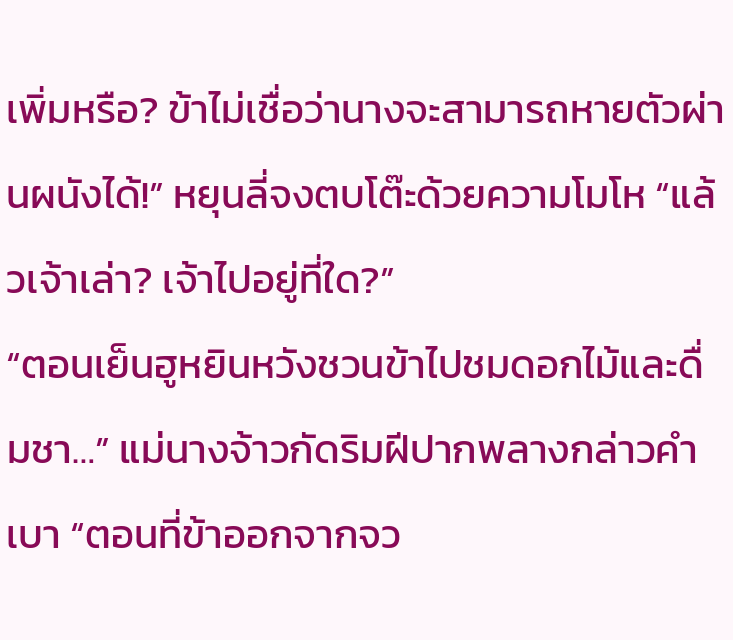เพิ่มหรือ? ข้าไม่เชื่อว่านางจะสามารถหายตัวผ่านผนังได้!” หยุนลี่จงตบโต๊ะด้วยความโมโห “แล้วเจ้าเล่า? เจ้าไปอยู่ที่ใด?”
“ตอนเย็นฮูหยินหวังชวนข้าไปชมดอกไม้และดื่มชา…” แม่นางจ้าวกัดริมฝีปากพลางกล่าวคำเบา “ตอนที่ข้าออกจากจว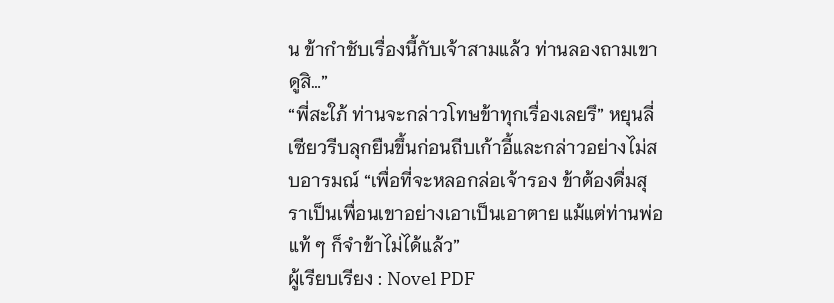น ข้ากำชับเรื่องนี้กับเจ้าสามแล้ว ท่านลองถามเขาดูสิ…”
“พี่สะใภ้ ท่านจะกล่าวโทษข้าทุกเรื่องเลยรึ” หยุนลี่เซียวรีบลุกยืนขึ้นก่อนถีบเก้าอี้และกล่าวอย่างไม่สบอารมณ์ “เพื่อที่จะหลอกล่อเจ้ารอง ข้าต้องดื่มสุราเป็นเพื่อนเขาอย่างเอาเป็นเอาตาย แม้แต่ท่านพ่อแท้ ๆ ก็จำข้าไม่ได้แล้ว”
ผู้เรียบเรียง : Novel PDF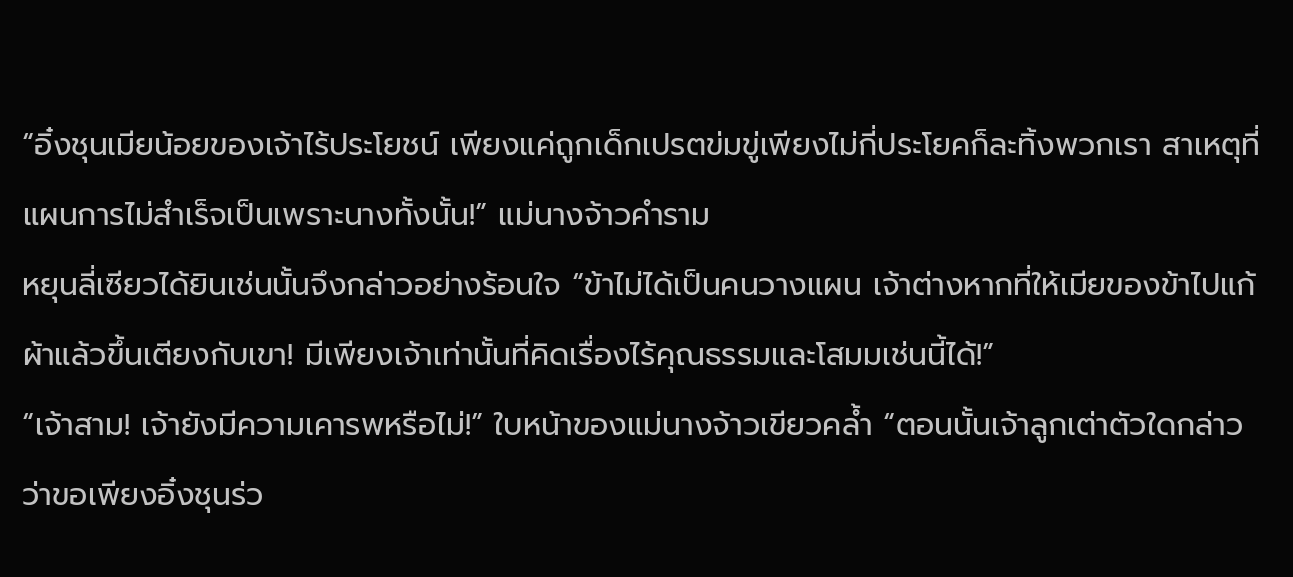“อิ๋งชุนเมียน้อยของเจ้าไร้ประโยชน์ เพียงแค่ถูกเด็กเปรตข่มขู่เพียงไม่กี่ประโยคก็ละทิ้งพวกเรา สาเหตุที่แผนการไม่สำเร็จเป็นเพราะนางทั้งนั้น!” แม่นางจ้าวคำราม
หยุนลี่เซียวได้ยินเช่นนั้นจึงกล่าวอย่างร้อนใจ “ข้าไม่ได้เป็นคนวางแผน เจ้าต่างหากที่ให้เมียของข้าไปแก้ผ้าแล้วขึ้นเตียงกับเขา! มีเพียงเจ้าเท่านั้นที่คิดเรื่องไร้คุณธรรมและโสมมเช่นนี้ได้!”
“เจ้าสาม! เจ้ายังมีความเคารพหรือไม่!” ใบหน้าของแม่นางจ้าวเขียวคล้ำ “ตอนนั้นเจ้าลูกเต่าตัวใดกล่าวว่าขอเพียงอิ๋งชุนร่ว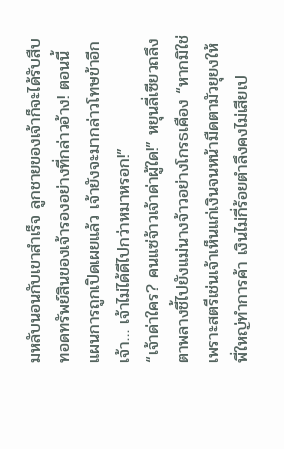มหลับนอนกับเขาสำเร็จ ลูกชายของเจ้าก็จะได้รับสืบทอดทรัพย์สินของเจ้ารองอย่างที่กล่าวอ้าง! ตอนนี้แผนการถูกเปิดเผยแล้ว เจ้ายังจะมากล่าวโทษข้าอีก เจ้า… เจ้าไม่ได้ดีไปกว่าหมาหรอก!”
“เจ้าด่าใคร? คนแซ่จ้าวเจ้าด่าผู้ใด!” หยุนลี่เซียวถลึงตาพลางชี้ไปยังแม่นางจ้าวอย่างโกรธเคือง “หากมิใช่เพราะสตรีเช่นเจ้าเห็นแก่เงินจนหน้ามืดตามัวยุยงให้พี่ใหญ่ทำการค้า เงินไม่กี่ร้อยตำลึงคงไม่เสียเป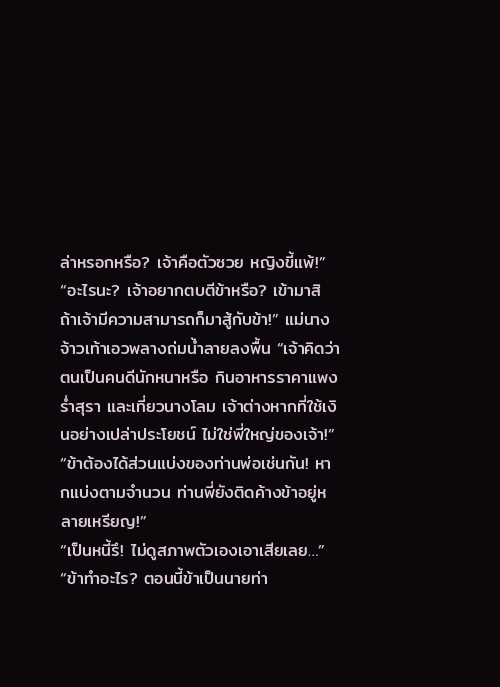ล่าหรอกหรือ? เจ้าคือตัวซวย หญิงขี้แพ้!”
“อะไรนะ? เจ้าอยากตบตีข้าหรือ? เข้ามาสิ ถ้าเจ้ามีความสามารถก็มาสู้กับข้า!” แม่นางจ้าวเท้าเอวพลางถ่มน้ำลายลงพื้น “เจ้าคิดว่าตนเป็นคนดีนักหนาหรือ กินอาหารราคาแพง ร่ำสุรา และเที่ยวนางโลม เจ้าต่างหากที่ใช้เงินอย่างเปล่าประโยชน์ ไม่ใช่พี่ใหญ่ของเจ้า!”
“ข้าต้องได้ส่วนแบ่งของท่านพ่อเช่นกัน! หากแบ่งตามจำนวน ท่านพี่ยังติดค้างข้าอยู่หลายเหรียญ!”
“เป็นหนี้รึ! ไม่ดูสภาพตัวเองเอาเสียเลย…”
“ข้าทำอะไร? ตอนนี้ข้าเป็นนายท่า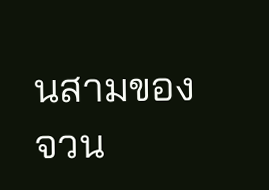นสามของจวน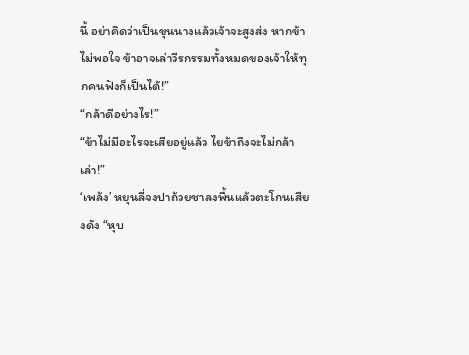นี้ อย่าคิดว่าเป็นขุนนางแล้วเจ้าจะสูงส่ง หากข้าไม่พอใจ ข้าอาจเล่าวีรกรรมทั้งหมดของเจ้าให้ทุกคนฟังก็เป็นได้!”
“กล้าดีอย่างไร!”
“ข้าไม่มีอะไรจะเสียอยู่แล้ว ไยข้าถึงจะไม่กล้าเล่า!”
‘เพล้ง’ หยุนลี่จงปาถ้วยชาลงพื้นแล้วตะโกนเสียงดัง “หุบ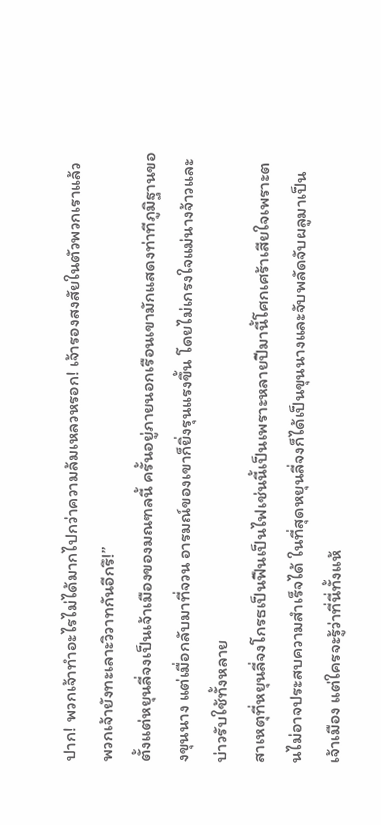ปาก! พวกเจ้าทำอะไรไม่ได้มากไปกว่าความล้มเหลวหรอก! เจ้ารองสงสัยในตัวพวกเราแล้ว พวกเจ้ายังทะเลาะวิวาทกันอีกรึ!”
ตั้งแต่หยุนลี่จงเป็นเจ้าเมืองของมณฑลนี้ ครั้นอยู่ภายนอกเรือนเขามักแสดงท่าทีภูมิฐานของขุนนาง แต่เมื่อกลับมาที่จวน อารมณ์ของเขาก็ยิ่งรุนแรงขึ้น โดยไม่เกรงใจแม่นางจ้าวและบ่าวรับใช้ทั้งหลาย
สาเหตุที่หยุนลี่จงโกรธเป็นฟืนเป็นไฟเช่นนี้เป็นเพราะหลายปีมานี้โศกเศร้าเสียใจเพราะตนไม่อาจประสบความสำเร็จได้ ในที่สุดหยุนลี่จงก็ได้เป็นขุนนางและจับพลัดจับผลูมาเป็นเจ้าเมือง แต่ใครจะรู้ว่าที่นี่ทั้งแห้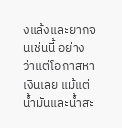งแล้งและยากจนเช่นนี้ อย่างว่าแต่โอกาสหาเงินเลย แม้แต่น้ำมันและน้ำสะ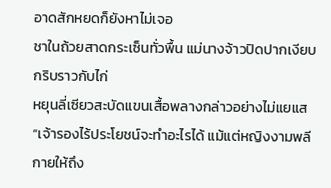อาดสักหยดก็ยังหาไม่เจอ
ชาในถ้วยสาดกระเซ็นทั่วพื้น แม่นางจ้าวปิดปากเงียบกริบราวกับไก่
หยุนลี่เซียวสะบัดแขนเสื้อพลางกล่าวอย่างไม่แยแส “เจ้ารองไร้ประโยชน์จะทำอะไรได้ แม้แต่หญิงงามพลีกายให้ถึง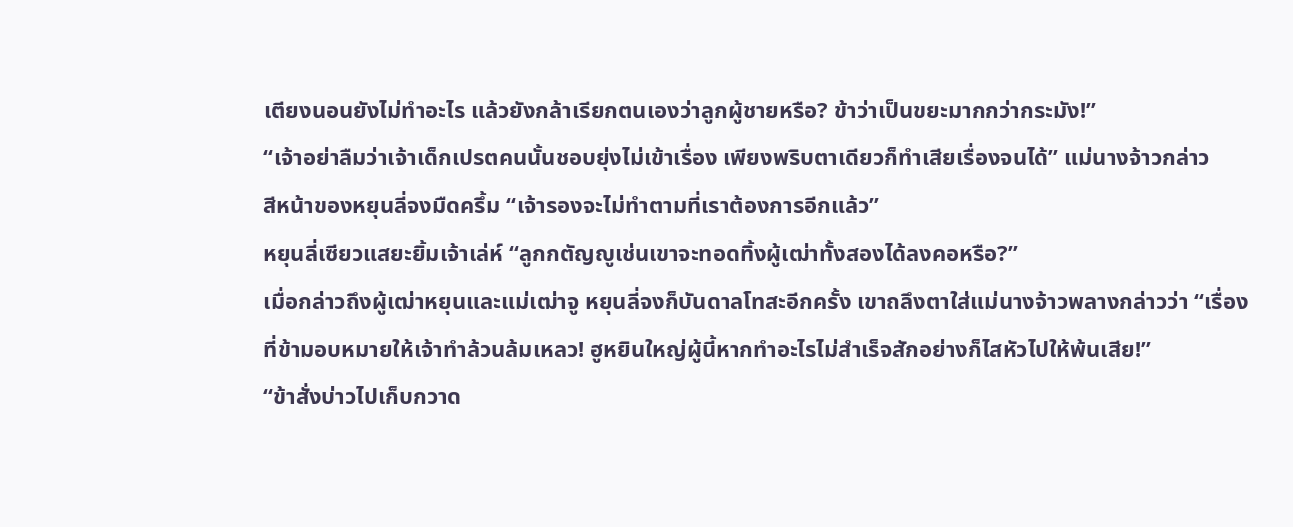เตียงนอนยังไม่ทำอะไร แล้วยังกล้าเรียกตนเองว่าลูกผู้ชายหรือ? ข้าว่าเป็นขยะมากกว่ากระมัง!”
“เจ้าอย่าลืมว่าเจ้าเด็กเปรตคนนั้นชอบยุ่งไม่เข้าเรื่อง เพียงพริบตาเดียวก็ทำเสียเรื่องจนได้” แม่นางจ้าวกล่าว
สีหน้าของหยุนลี่จงมืดครึ้ม “เจ้ารองจะไม่ทำตามที่เราต้องการอีกแล้ว”
หยุนลี่เซียวแสยะยิ้มเจ้าเล่ห์ “ลูกกตัญญูเช่นเขาจะทอดทิ้งผู้เฒ่าทั้งสองได้ลงคอหรือ?”
เมื่อกล่าวถึงผู้เฒ่าหยุนและแม่เฒ่าจู หยุนลี่จงก็บันดาลโทสะอีกครั้ง เขาถลึงตาใส่แม่นางจ้าวพลางกล่าวว่า “เรื่องที่ข้ามอบหมายให้เจ้าทำล้วนล้มเหลว! ฮูหยินใหญ่ผู้นี้หากทำอะไรไม่สำเร็จสักอย่างก็ไสหัวไปให้พ้นเสีย!”
“ข้าสั่งบ่าวไปเก็บกวาด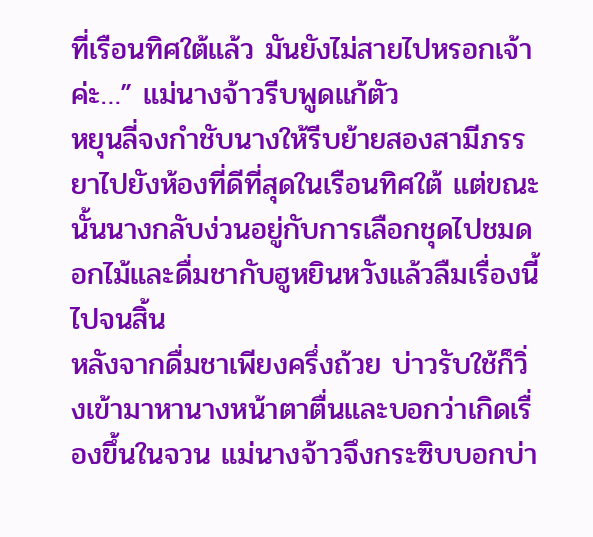ที่เรือนทิศใต้แล้ว มันยังไม่สายไปหรอกเจ้าค่ะ…” แม่นางจ้าวรีบพูดแก้ตัว
หยุนลี่จงกำชับนางให้รีบย้ายสองสามีภรรยาไปยังห้องที่ดีที่สุดในเรือนทิศใต้ แต่ขณะนั้นนางกลับง่วนอยู่กับการเลือกชุดไปชมดอกไม้และดื่มชากับฮูหยินหวังแล้วลืมเรื่องนี้ไปจนสิ้น
หลังจากดื่มชาเพียงครึ่งถ้วย บ่าวรับใช้ก็วิ่งเข้ามาหานางหน้าตาตื่นและบอกว่าเกิดเรื่องขึ้นในจวน แม่นางจ้าวจึงกระซิบบอกบ่า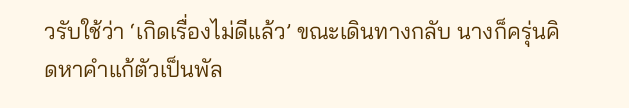วรับใช้ว่า ‘เกิดเรื่องไม่ดีแล้ว’ ขณะเดินทางกลับ นางก็ครุ่นคิดหาคำแก้ตัวเป็นพัล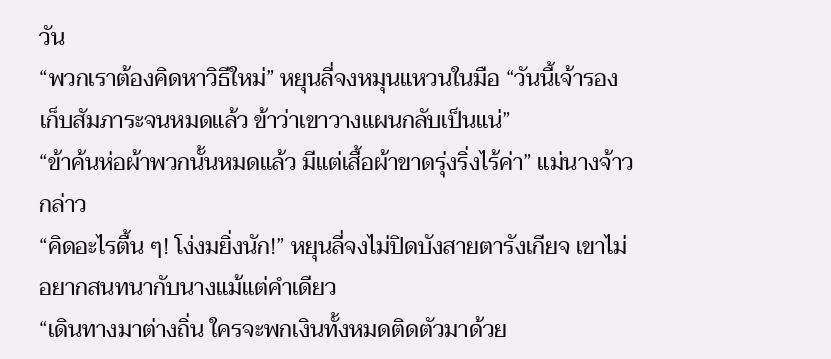วัน
“พวกเราต้องคิดหาวิธีใหม่” หยุนลี่จงหมุนแหวนในมือ “วันนี้เจ้ารองเก็บสัมภาระจนหมดแล้ว ข้าว่าเขาวางแผนกลับเป็นแน่”
“ข้าค้นห่อผ้าพวกนั้นหมดแล้ว มีแต่เสื้อผ้าขาดรุ่งริ่งไร้ค่า” แม่นางจ้าวกล่าว
“คิดอะไรตื้น ๆ! โง่งมยิ่งนัก!” หยุนลี่จงไม่ปิดบังสายตารังเกียจ เขาไม่อยากสนทนากับนางแม้แต่คำเดียว
“เดินทางมาต่างถิ่น ใครจะพกเงินทั้งหมดติดตัวมาด้วย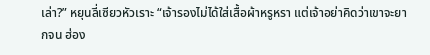เล่า?” หยุนลี่เซียวหัวเราะ “เจ้ารองไม่ได้ใส่เสื้อผ้าหรูหรา แต่เจ้าอย่าคิดว่าเขาจะยากจน ฮ่อง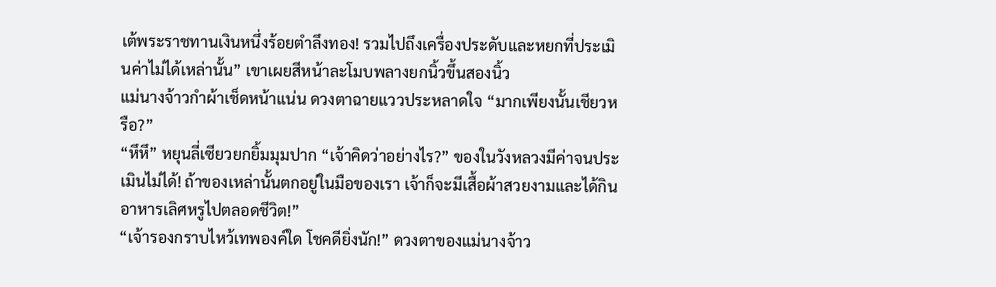เต้พระราชทานเงินหนึ่งร้อยตำลึงทอง! รวมไปถึงเครื่องประดับและหยกที่ประเมินค่าไม่ได้เหล่านั้น” เขาเผยสีหน้าละโมบพลางยกนิ้วขึ้นสองนิ้ว
แม่นางจ้าวกำผ้าเช็ดหน้าแน่น ดวงตาฉายแววประหลาดใจ “มากเพียงนั้นเชียวหรือ?”
“หึหึ” หยุนลี่เซียวยกยิ้มมุมปาก “เจ้าคิดว่าอย่างไร?” ของในวังหลวงมีค่าจนประเมินไม่ได้! ถ้าของเหล่านั้นตกอยู่ในมือของเรา เจ้าก็จะมีเสื้อผ้าสวยงามและได้กินอาหารเลิศหรูไปตลอดชีวิต!”
“เจ้ารองกราบไหว้เทพองค์ใด โชคดียิ่งนัก!” ดวงตาของแม่นางจ้าว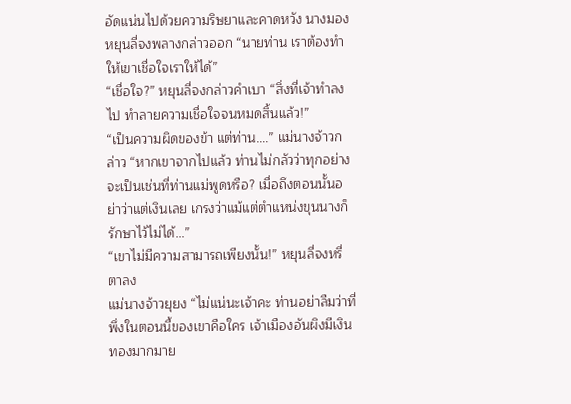อัดแน่นไปด้วยความริษยาและคาดหวัง นางมองหยุนลี่จงพลางกล่าวออก “นายท่าน เราต้องทำให้เขาเชื่อใจเราให้ได้”
“เชื่อใจ?” หยุนลี่จงกล่าวคำเบา “สิ่งที่เจ้าทำลงไป ทำลายความเชื่อใจจนหมดสิ้นแล้ว!”
“เป็นความผิดของข้า แต่ท่าน….” แม่นางจ้าวกล่าว “หากเขาจากไปแล้ว ท่านไม่กลัวว่าทุกอย่างจะเป็นเช่นที่ท่านแม่พูดหรือ? เมื่อถึงตอนนั้นอย่าว่าแต่เงินเลย เกรงว่าแม้แต่ตำแหน่งขุนนางก็รักษาไว้ไม่ได้…”
“เขาไม่มีความสามารถเพียงนั้น!” หยุนลี่จงหรี่ตาลง
แม่นางจ้าวยุยง “ไม่แน่นะเจ้าคะ ท่านอย่าลืมว่าที่พึ่งในตอนนี้ของเขาคือใคร เจ้าเมืองอันผิงมีเงินทองมากมาย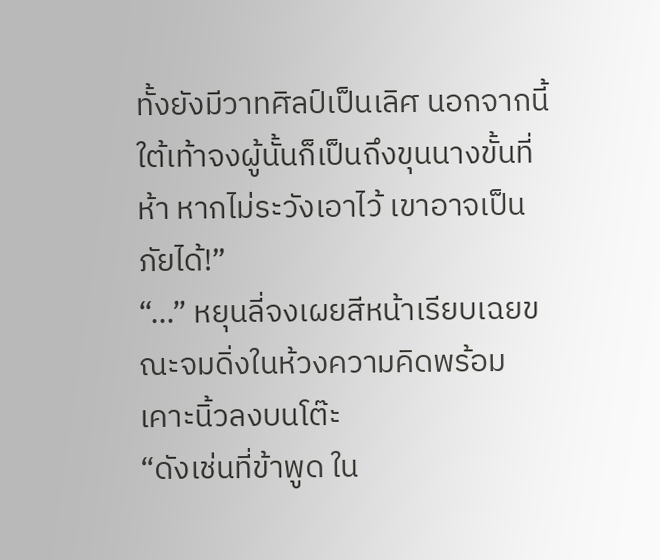ทั้งยังมีวาทศิลป์เป็นเลิศ นอกจากนี้ใต้เท้าจงผู้นั้นก็เป็นถึงขุนนางขั้นที่ห้า หากไม่ระวังเอาไว้ เขาอาจเป็นภัยได้!”
“…” หยุนลี่จงเผยสีหน้าเรียบเฉยขณะจมดิ่งในห้วงความคิดพร้อมเคาะนิ้วลงบนโต๊ะ
“ดังเช่นที่ข้าพูด ใน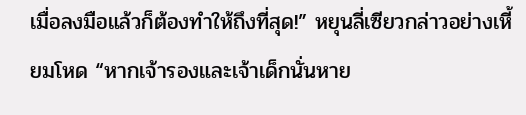เมื่อลงมือแล้วก็ต้องทำให้ถึงที่สุด!” หยุนลี่เซียวกล่าวอย่างเหี้ยมโหด “หากเจ้ารองและเจ้าเด็กนั่นหาย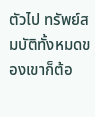ตัวไป ทรัพย์สมบัติทั้งหมดของเขาก็ต้อ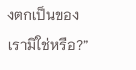งตกเป็นของเรามิใช่หรือ?”